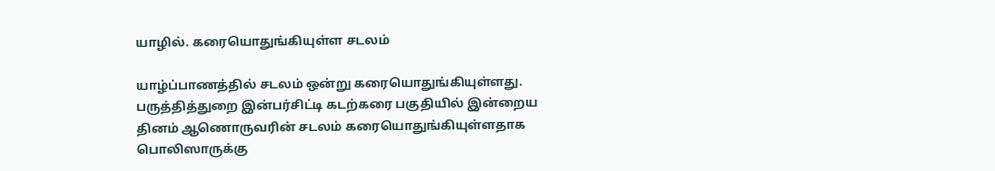யாழில். கரையொதுங்கியுள்ள சடலம்

யாழ்ப்பாணத்தில் சடலம் ஒன்று கரையொதுங்கியுள்ளது.
பருத்தித்துறை இன்பர்சிட்டி கடற்கரை பகுதியில் இன்றைய தினம் ஆணொருவரின் சடலம் கரையொதுங்கியுள்ளதாக பொலிஸாருக்கு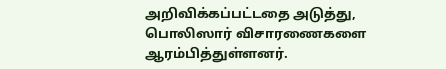அறிவிக்கப்பட்டதை அடுத்து, பொலிஸார் விசாரணைகளை ஆரம்பித்துள்ளனர்.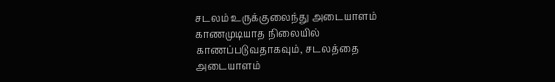சடலம் உருக்குலைந்து அடையாளம் காணமுடியாத நிலையில் காணப்படுவதாகவும், சடலத்தை அடையாளம்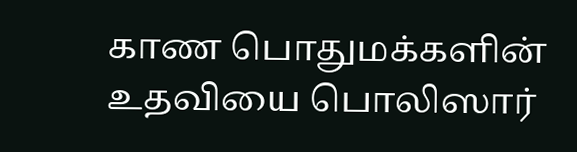காண பொதுமக்களின் உதவியை பொலிஸார்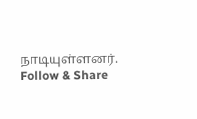நாடியுள்ளனர்.
Follow & Share